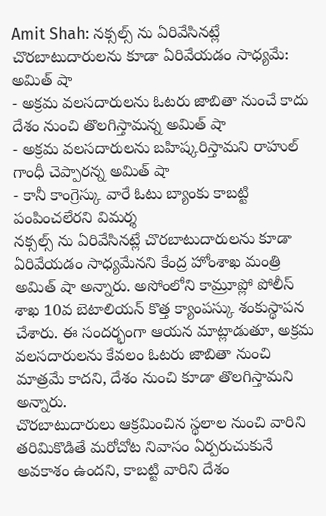Amit Shah: నక్సల్స్ ను ఏరివేసినట్లే చొరబాటుదారులను కూడా ఏరివేయడం సాధ్యమే: అమిత్ షా
- అక్రమ వలసదారులను ఓటరు జాబితా నుంచే కాదు దేశం నుంచి తొలగిస్తామన్న అమిత్ షా
- అక్రమ వలసదారులను బహిష్కరిస్తామని రాహుల్ గాంధీ చెప్పారన్న అమిత్ షా
- కానీ కాంగ్రెస్కు వారే ఓటు బ్యాంకు కాబట్టి పంపించలేరని విమర్శ
నక్సల్స్ ను ఏరివేసినట్లే చొరబాటుదారులను కూడా ఏరివేయడం సాధ్యమేనని కేంద్ర హోంశాఖ మంత్రి అమిత్ షా అన్నారు. అసోంలోని కామ్రూప్లో పోలీస్ శాఖ 10వ బెటాలియన్ కొత్త క్యాంపస్కు శంకుస్థాపన చేశారు. ఈ సందర్భంగా ఆయన మాట్లాడుతూ, అక్రమ వలసదారులను కేవలం ఓటరు జాబితా నుంచి మాత్రమే కాదని, దేశం నుంచి కూడా తొలగిస్తామని అన్నారు.
చొరబాటుదారులు ఆక్రమించిన స్థలాల నుంచి వారిని తరిమికొడితే మరోచోట నివాసం ఏర్పరుచుకునే అవకాశం ఉందని, కాబట్టి వారిని దేశం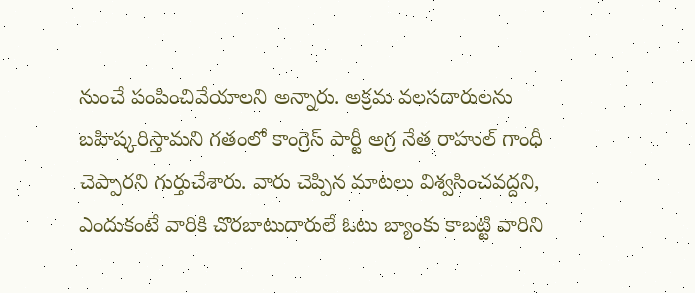నుంచే పంపించివేయాలని అన్నారు. అక్రమ వలసదారులను బహిష్కరిస్తామని గతంలో కాంగ్రెస్ పార్టీ అగ్ర నేత రాహుల్ గాంధీ చెప్పారని గుర్తుచేశారు. వారు చెప్పిన మాటలు విశ్వసించవద్దని, ఎందుకంటే వారికి చొరబాటుదారులే ఓటు బ్యాంకు కాబట్టి వారిని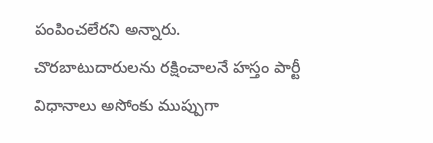పంపించలేరని అన్నారు.
చొరబాటుదారులను రక్షించాలనే హస్తం పార్టీ విధానాలు అసోంకు ముప్పుగా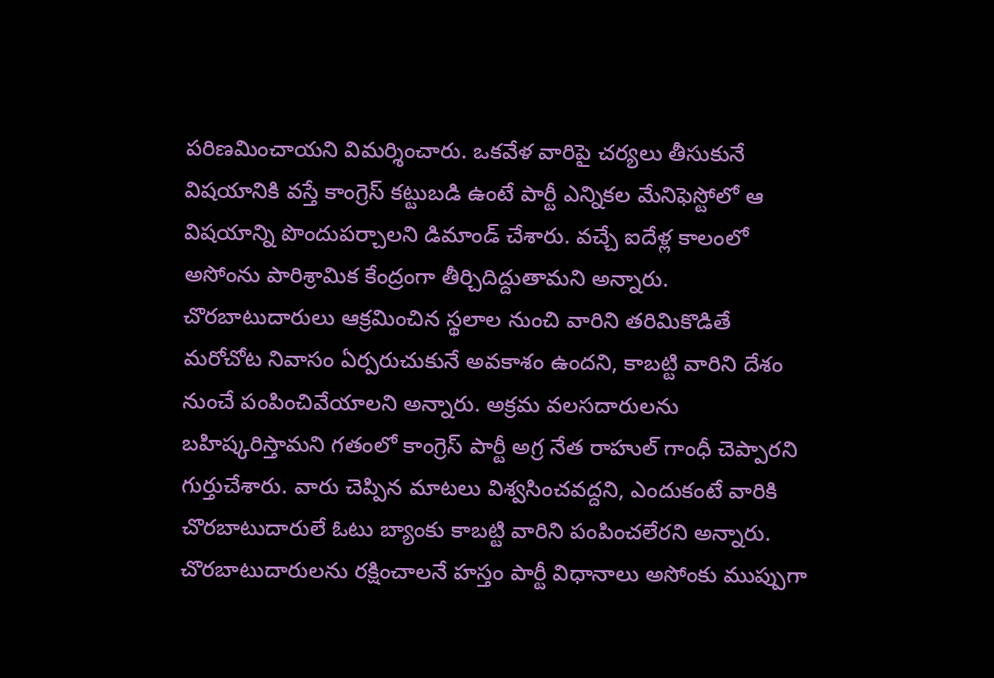పరిణమించాయని విమర్శించారు. ఒకవేళ వారిపై చర్యలు తీసుకునే విషయానికి వస్తే కాంగ్రెస్ కట్టుబడి ఉంటే పార్టీ ఎన్నికల మేనిఫెస్టోలో ఆ విషయాన్ని పొందుపర్చాలని డిమాండ్ చేశారు. వచ్చే ఐదేళ్ల కాలంలో అసోంను పారిశ్రామిక కేంద్రంగా తీర్చిదిద్దుతామని అన్నారు.
చొరబాటుదారులు ఆక్రమించిన స్థలాల నుంచి వారిని తరిమికొడితే మరోచోట నివాసం ఏర్పరుచుకునే అవకాశం ఉందని, కాబట్టి వారిని దేశం నుంచే పంపించివేయాలని అన్నారు. అక్రమ వలసదారులను బహిష్కరిస్తామని గతంలో కాంగ్రెస్ పార్టీ అగ్ర నేత రాహుల్ గాంధీ చెప్పారని గుర్తుచేశారు. వారు చెప్పిన మాటలు విశ్వసించవద్దని, ఎందుకంటే వారికి చొరబాటుదారులే ఓటు బ్యాంకు కాబట్టి వారిని పంపించలేరని అన్నారు.
చొరబాటుదారులను రక్షించాలనే హస్తం పార్టీ విధానాలు అసోంకు ముప్పుగా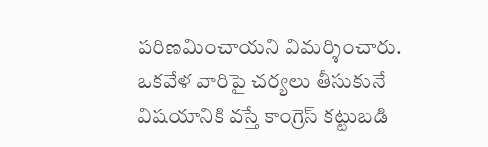పరిణమించాయని విమర్శించారు. ఒకవేళ వారిపై చర్యలు తీసుకునే విషయానికి వస్తే కాంగ్రెస్ కట్టుబడి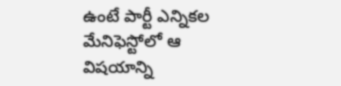ఉంటే పార్టీ ఎన్నికల మేనిఫెస్టోలో ఆ విషయాన్ని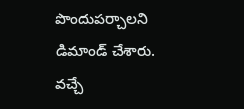పొందుపర్చాలని డిమాండ్ చేశారు. వచ్చే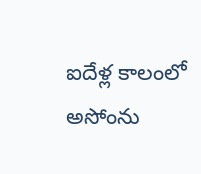ఐదేళ్ల కాలంలో అసోంను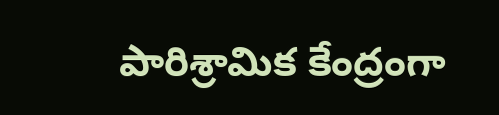పారిశ్రామిక కేంద్రంగా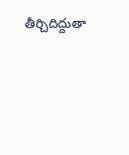తీర్చిదిద్దుతా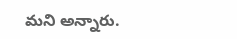మని అన్నారు.